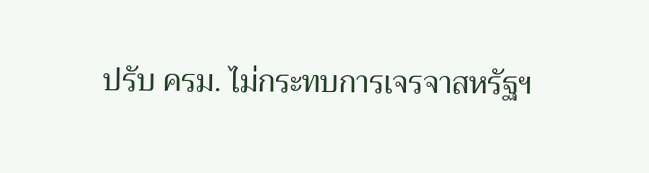ปรับ ครม. ไม่กระทบการเจรจาสหรัฐฯ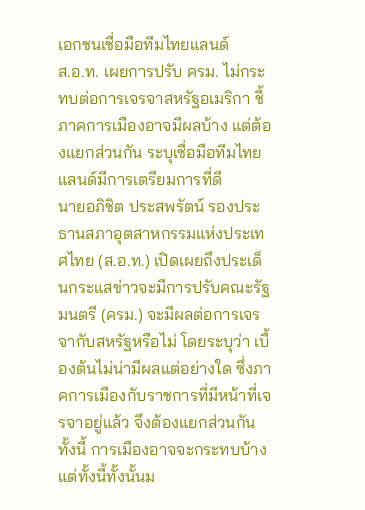เอกชนเชื่อมือทีมไทยแลนด์
ส.อ.ท. เผยการปรับ ครม. ไม่กระทบต่อการเจรจาสหรัฐอเมริกา ชี้ภาคการเมืองอาจมีผลบ้าง แต่ต้องแยกส่วนกัน ระบุเชื่อมือทีมไทยแลนด์มีการเตรียมการที่ดี
นายอภิชิต ประสพรัตน์ รองประธานสภาอุตสาหกรรมแห่งประเทศไทย (ส.อ.ท.) เปิดเผยถึงประเด็นกระแสข่าวจะมีการปรับคณะรัฐมนตรี (ครม.) จะมีผลต่อการเจรจากับสหรัฐหรือไม่ โดยระบุว่า เบื้องต้นไม่น่ามีผลแต่อย่างใด ซึ่งภาคการเมืองกับราชการที่มีหน้าที่เจรจาอยู่แล้ว จึงต้องแยกส่วนกัน
ทั้งนี้ การเมืองอาจจะกระทบบ้าง แต่ทั้งนี้ทั้งนั้นม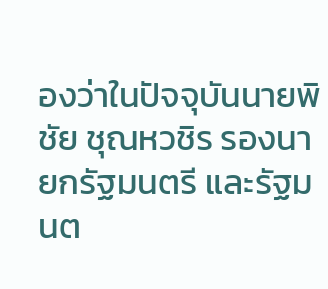องว่าในปัจจุบันนายพิชัย ชุณหวชิร รองนายกรัฐมนตรี และรัฐมนต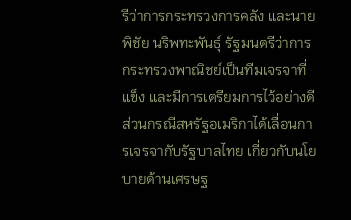รีว่าการกระทรวงการคลัง และนายพิชัย นริพทะพันธุ์ รัฐมนตรีว่าการกระทรวงพาณิชย์เป็นทีมเจรจาที่แข็ง และมีการเตรียมการไว้อย่างดี
ส่วนกรณีสหรัฐอเมริกาได้เลื่อนการเจรจากับรัฐบาลไทย เกี่ยวกับนโยบายด้านเศรษฐ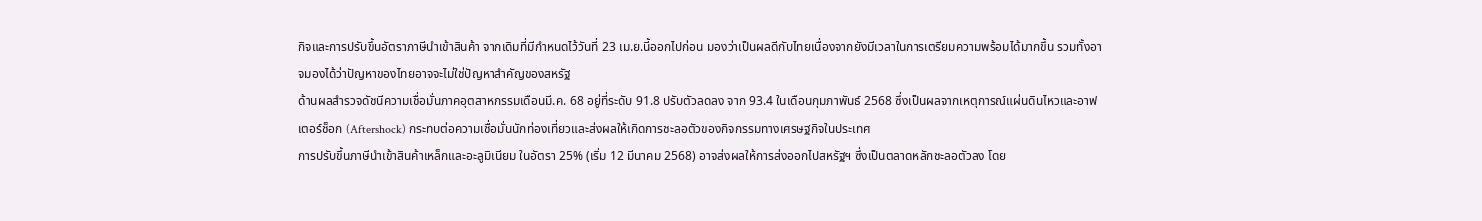กิจและการปรับขึ้นอัตราภาษีนำเข้าสินค้า จากเดิมที่มีกำหนดไว้วันที่ 23 เม.ย.นี้ออกไปก่อน มองว่าเป็นผลดีกับไทยเนื่องจากยังมีเวลาในการเตรียมความพร้อมได้มากขึ้น รวมทั้งอาจมองได้ว่าปัญหาของไทยอาจจะไม่ใช่ปัญหาสำคัญของสหรัฐ
ด้านผลสำรวจดัชนีความเชื่อมั่นภาคอุตสาหกรรมเดือนมี.ค. 68 อยู่ที่ระดับ 91.8 ปรับตัวลดลง จาก 93.4 ในเดือนกุมภาพันธ์ 2568 ซึ่งเป็นผลจากเหตุการณ์แผ่นดินไหวและอาฟเตอร์ช็อก (Aftershock) กระทบต่อความเชื่อมั่นนักท่องเที่ยวและส่งผลให้เกิดการชะลอตัวของกิจกรรมทางเศรษฐกิจในประเทศ
การปรับขึ้นภาษีนำเข้าสินค้าเหล็กและอะลูมิเนียม ในอัตรา 25% (เริ่ม 12 มีนาคม 2568) อาจส่งผลให้การส่งออกไปสหรัฐฯ ซึ่งเป็นตลาดหลักชะลอตัวลง โดย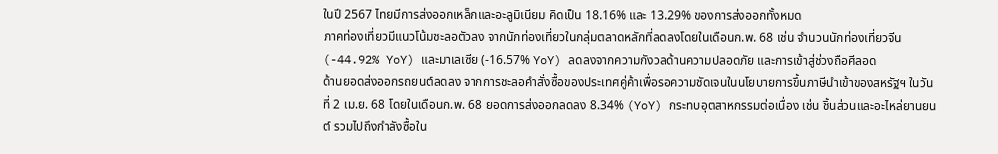ในปี 2567 ไทยมีการส่งออกเหล็กและอะลูมิเนียม คิดเป็น 18.16% และ 13.29% ของการส่งออกทั้งหมด
ภาคท่องเที่ยวมีแนวโน้มชะลอตัวลง จากนักท่องเที่ยวในกลุ่มตลาดหลักที่ลดลงโดยในเดือนก.พ. 68 เช่น จำนวนนักท่องเที่ยวจีน (-44.92% YoY) และมาเลเซีย (-16.57% YoY) ลดลงจากความกังวลด้านความปลอดภัย และการเข้าสู่ช่วงถือศีลอด
ด้านยอดส่งออกรถยนต์ลดลง จากการชะลอคำสั่งซื้อของประเทศคู่ค้าเพื่อรอความชัดเจนในนโยบายการขึ้นภาษีนำเข้าของสหรัฐฯ ในวันที่ 2 เม.ย. 68 โดยในเดือนก.พ. 68 ยอดการส่งออกลดลง 8.34% (YoY) กระทบอุตสาหกรรมต่อเนื่อง เช่น ชิ้นส่วนและอะไหล่ยานยนต์ รวมไปถึงกำลังซื้อใน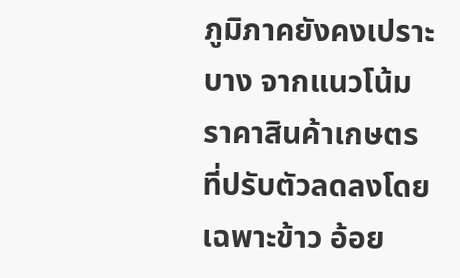ภูมิภาคยังคงเปราะบาง จากแนวโน้มราคาสินค้าเกษตรที่ปรับตัวลดลงโดยเฉพาะข้าว อ้อย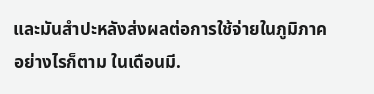และมันสำปะหลังส่งผลต่อการใช้จ่ายในภูมิภาค
อย่างไรก็ตาม ในเดือนมี.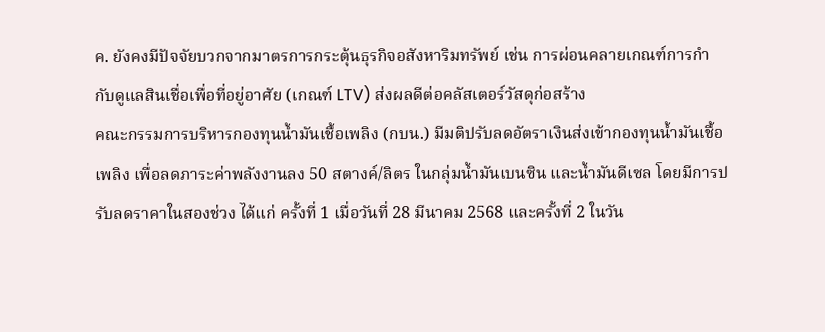ค. ยังคงมีปัจจัยบวกจากมาตรการกระตุ้นธุรกิจอสังหาริมทรัพย์ เช่น การผ่อนคลายเกณฑ์การกำกับดูแลสินเชื่อเพื่อที่อยู่อาศัย (เกณฑ์ LTV) ส่งผลดีต่อคลัสเตอร์วัสดุก่อสร้าง
คณะกรรมการบริหารกองทุนน้ำมันเชื้อเพลิง (กบน.) มีมติปรับลดอัตราเงินส่งเข้ากองทุนน้ำมันเชื้อเพลิง เพื่อลดภาระค่าพลังงานลง 50 สตางค์/ลิตร ในกลุ่มน้ำมันเบนซิน และน้ำมันดีเซล โดยมีการปรับลดราคาในสองช่วง ได้แก่ ครั้งที่ 1 เมื่อวันที่ 28 มีนาคม 2568 และครั้งที่ 2 ในวัน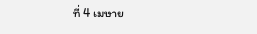ที่ 4 เมษาย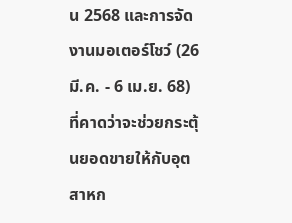น 2568 และการจัดงานมอเตอร์โชว์ (26 มี.ค. - 6 เม.ย. 68) ที่คาดว่าจะช่วยกระตุ้นยอดขายให้กับอุตสาหก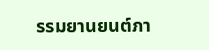รรมยานยนต์ภา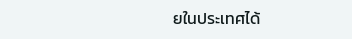ยในประเทศได้